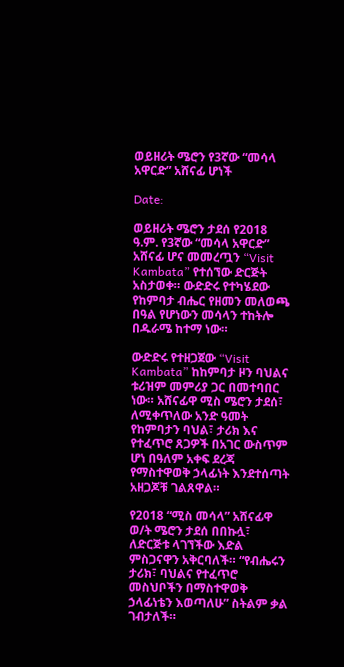ወይዘሪት ሜሮን የ3ኛው “መሳላ አዋርድ” አሸናፊ ሆነች

Date:

ወይዘሪት ሜሮን ታደሰ የ2018 ዓ.ም. የ3ኛው “መሳላ አዋርድ” አሸናፊ ሆና መመረጧን “Visit Kambata” የተሰኘው ድርጅት አስታወቀ። ውድድሩ የተካሄደው የከምባታ ብሔር የዘመን መለወጫ በዓል የሆነውን መሳላን ተከትሎ በዱራሜ ከተማ ነው።

ውድድሩ የተዘጋጀው “Visit Kambata” ከከምባታ ዞን ባህልና ቱሪዝም መምሪያ ጋር በመተባበር ነው። አሸናፊዋ ሚስ ሜሮን ታደሰ፣ ለሚቀጥለው አንድ ዓመት የከምባታን ባህል፣ ታሪክ እና የተፈጥሮ ጸጋዎች በአገር ውስጥም ሆነ በዓለም አቀፍ ደረጃ የማስተዋወቅ ኃላፊነት እንደተሰጣት አዘጋጆቹ ገልጸዋል።

የ2018 “ሚስ መሳላ” አሸናፊዋ ወ/ት ሜሮን ታደሰ በበኩሏ፣ ለድርጅቱ ላገኘችው እድል ምስጋናዋን አቅርባለች። “የብሔሩን ታሪክ፣ ባህልና የተፈጥሮ መስህቦችን በማስተዋወቅ ኃላፊነቴን እወጣለሁ” ስትልም ቃል ገብታለች።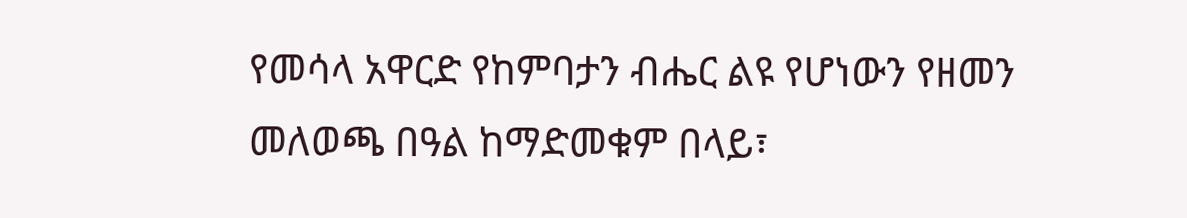የመሳላ አዋርድ የከምባታን ብሔር ልዩ የሆነውን የዘመን መለወጫ በዓል ከማድመቁም በላይ፣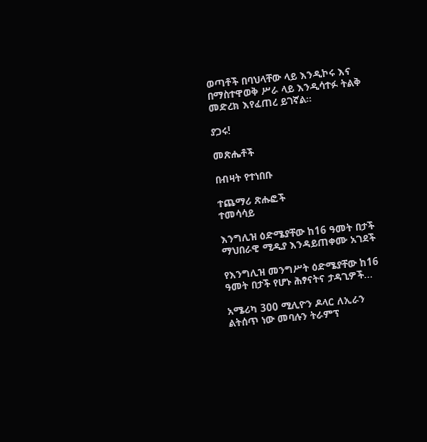ወጣቶች በባህላቸው ላይ እንዲኮሩ እና በማስተዋወቅ ሥራ ላይ እንዲሳተፉ ትልቅ መድረክ እየፈጠረ ይገኛል።

ያጋሩ!

መጽሔቶች

በብዛት የተነበቡ

ተጨማሪ ጽሑፎች
ተመሳሳይ

እንግሊዝ ዕድሜያቸው ከ16 ዓመት በታች ማህበራዊ ሚዲያ እንዳይጠቀሙ አገደች

የእንግሊዝ መንግሥት ዕድሜያቸው ከ16 ዓመት በታች የሆኑ ሕፃናትና ታዳጊዎች...

አሜሪካ 300 ሚሊዮን ዶላር ለኢራን ልትሰጥ ነው መባሉን ትራምፕ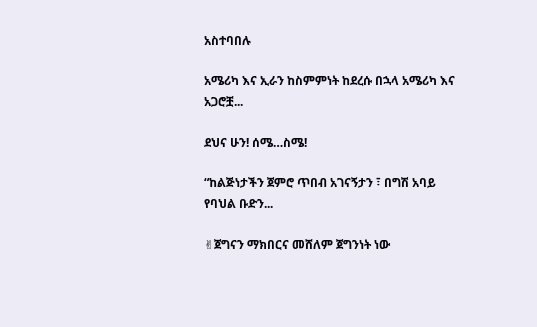አስተባበሉ

አሜሪካ እና ኢራን ከስምምነት ከደረሱ በኋላ አሜሪካ እና አጋሮቿ...

ደህና ሁን! ሰሜ…ስሜ!

“ከልጅነታችን ጀምሮ ጥበብ አገናኝታን ፣ በግሽ አባይ የባህል ቡድን...

✌ጀግናን ማክበርና መሸለም ጀግንነት ነው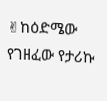✌ከዕድሜው የገዘፈው የታሪኩ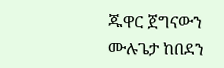ጁዋር ጀግናውን ሙሉጌታ ከበደን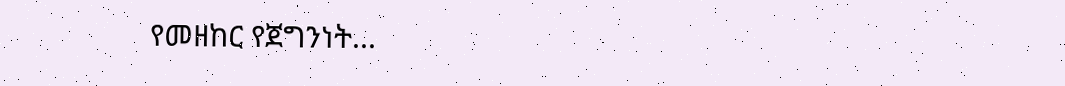የመዘከር የጀግንነት...